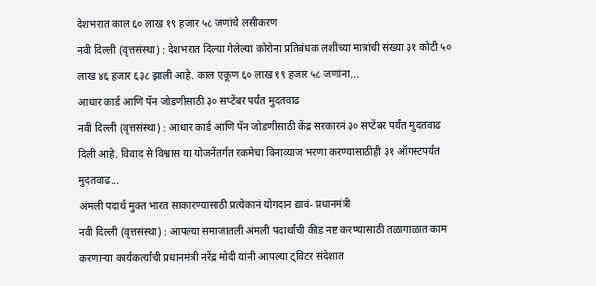देशभरात काल ६० लाख १९ हजार ५८ जणांचे लसीकरण
नवी दिल्ली (वृत्तसंस्था) : देशभरात दिल्या गेलेल्या कोरोना प्रतिबंधक लशींच्या मात्रांची संख्या ३१ कोटी ५० लाख ४६ हजार ६३८ झाली आहे. काल एकूण ६० लाख १९ हजार ५८ जणांना...
आधार कार्ड आणि पॅन जोडणीसाठी ३० सप्टेंबर पर्यंत मुदतवाढ
नवी दिल्ली (वृत्तसंस्था) : आधार कार्ड आणि पॅन जोडणीसाठी केंद्र सरकारनं ३० सप्टेंबर पर्यंत मुदतवाढ दिली आहे. विवाद से विश्वास या योजनेंतर्गत रकमेचा विनाव्याज भरणा करण्यासाठीही ३१ ऑगस्टपर्यंत मुदतवाढ...
अंमली पदार्थ मुक्त भारत साकारण्यासाठी प्रत्येकानं योगदान द्यावं- प्रधानमंत्री
नवी दिल्ली (वृत्तसंस्था) : आपल्या समाजातली अंमली पदार्थांची कीड नष्ट करण्यासाठी तळागाळात काम करणाऱ्या कार्यकर्त्यांची प्रधानमंत्री नरेंद्र मोदी यांनी आपल्या ट्विटर संदेशात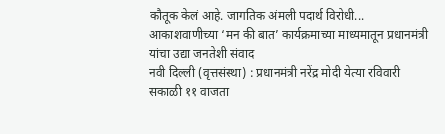कौतूक केलं आहे. जागतिक अंमली पदार्थ विरोधी...
आकाशवाणीच्या ‘मन की बात’ कार्यक्रमाच्या माध्यमातून प्रधानमंत्री यांचा उद्या जनतेशी संवाद
नवी दिल्ली (वृत्तसंस्था) : प्रधानमंत्री नरेंद्र मोदी येत्या रविवारी सकाळी ११ वाजता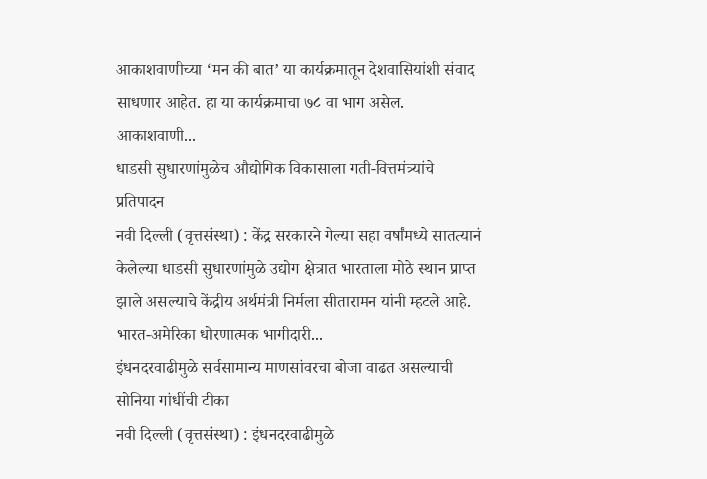आकाशवाणीच्या ‘मन की बात’ या कार्यक्रमातून देशवासियांशी संवाद साधणार आहेत. हा या कार्यक्रमाचा ७८ वा भाग असेल.
आकाशवाणी...
धाडसी सुधारणांमुळेच औद्योगिक विकासाला गती-वित्तमंत्र्यांचे प्रतिपादन
नवी दिल्ली (वृत्तसंस्था) : केंद्र सरकारने गेल्या सहा वर्षांमध्ये सातत्यानं केलेल्या धाडसी सुधारणांमुळे उद्योग क्षेत्रात भारताला मोठे स्थान प्राप्त झाले असल्याचे केंद्रीय अर्थमंत्री निर्मला सीतारामन यांनी म्हटले आहे.
भारत-अमेरिका धोरणात्मक भागीदारी...
इंधनदरवाढीमुळे सर्वसामान्य माणसांवरचा बोजा वाढत असल्याची सोनिया गांधींची टीका
नवी दिल्ली (वृत्तसंस्था) : इंधनदरवाढीमुळे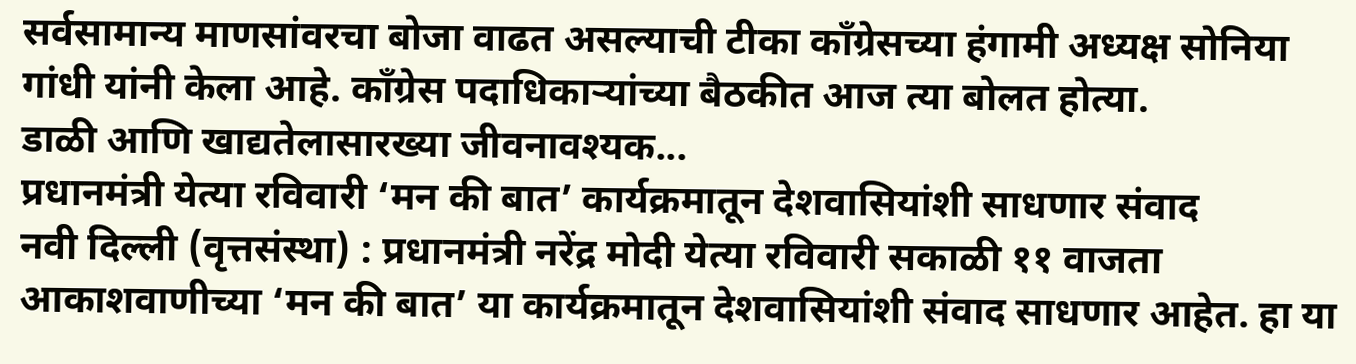सर्वसामान्य माणसांवरचा बोजा वाढत असल्याची टीका काँग्रेसच्या हंगामी अध्यक्ष सोनिया गांधी यांनी केला आहे. काँग्रेस पदाधिकाऱ्यांच्या बैठकीत आज त्या बोलत होत्या.
डाळी आणि खाद्यतेलासारख्या जीवनावश्यक...
प्रधानमंत्री येत्या रविवारी ‘मन की बात’ कार्यक्रमातून देशवासियांशी साधणार संवाद
नवी दिल्ली (वृत्तसंस्था) : प्रधानमंत्री नरेंद्र मोदी येत्या रविवारी सकाळी ११ वाजता आकाशवाणीच्या ‘मन की बात’ या कार्यक्रमातून देशवासियांशी संवाद साधणार आहेत. हा या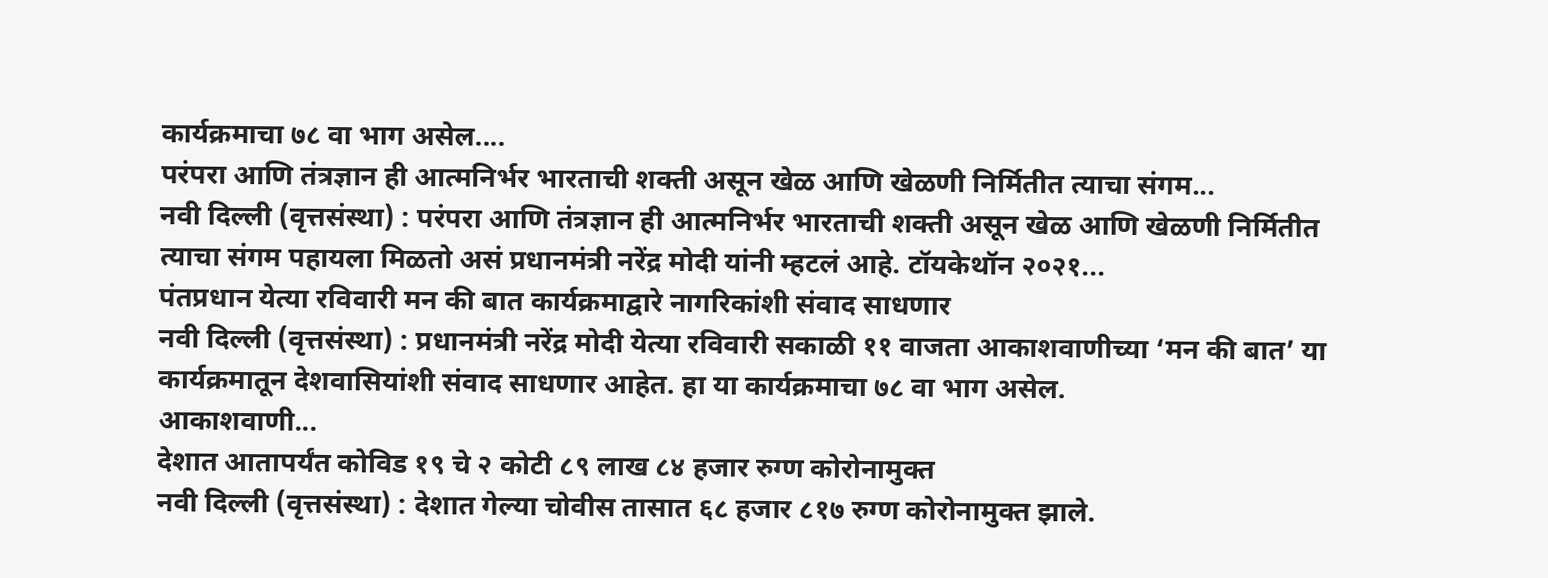कार्यक्रमाचा ७८ वा भाग असेल....
परंपरा आणि तंत्रज्ञान ही आत्मनिर्भर भारताची शक्ती असून खेळ आणि खेळणी निर्मितीत त्याचा संगम...
नवी दिल्ली (वृत्तसंस्था) : परंपरा आणि तंत्रज्ञान ही आत्मनिर्भर भारताची शक्ती असून खेळ आणि खेळणी निर्मितीत त्याचा संगम पहायला मिळतो असं प्रधानमंत्री नरेंद्र मोदी यांनी म्हटलं आहे. टॉयकेथॉन २०२१...
पंतप्रधान येत्या रविवारी मन की बात कार्यक्रमाद्वारे नागरिकांशी संवाद साधणार
नवी दिल्ली (वृत्तसंस्था) : प्रधानमंत्री नरेंद्र मोदी येत्या रविवारी सकाळी ११ वाजता आकाशवाणीच्या ‘मन की बात’ या कार्यक्रमातून देशवासियांशी संवाद साधणार आहेत. हा या कार्यक्रमाचा ७८ वा भाग असेल.
आकाशवाणी...
देशात आतापर्यंत कोविड १९ चे २ कोटी ८९ लाख ८४ हजार रुग्ण कोरोनामुक्त
नवी दिल्ली (वृत्तसंस्था) : देशात गेल्या चोवीस तासात ६८ हजार ८१७ रुग्ण कोरोनामुक्त झाले.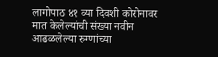लागोपाठ ४१ व्या दिवशी कोरोनावर मात केलेल्यांची संख्या नवीन आढळलेल्या रुग्णांच्या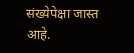संख्येपेक्षा जास्त आहे.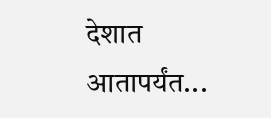देशात आतापर्यंत...